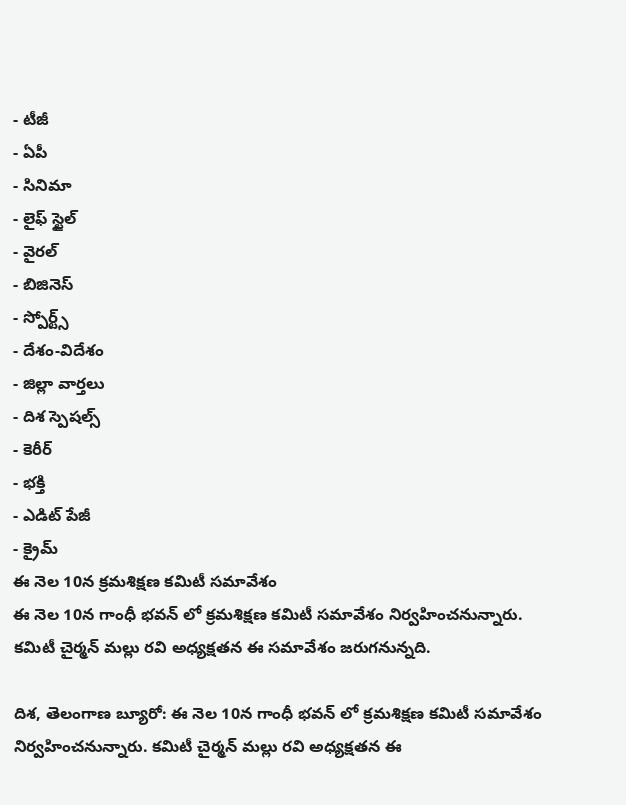- టీజీ
- ఏపీ
- సినిమా
- లైఫ్ స్టైల్
- వైరల్
- బిజినెస్
- స్పోర్ట్స్
- దేశం-విదేశం
- జిల్లా వార్తలు
- దిశ స్పెషల్స్
- కెరీర్
- భక్తి
- ఎడిట్ పేజీ
- క్రైమ్
ఈ నెల 10న క్రమశిక్షణ కమిటీ సమావేశం
ఈ నెల 10న గాంధీ భవన్ లో క్రమశిక్షణ కమిటీ సమావేశం నిర్వహించనున్నారు. కమిటీ చైర్మన్ మల్లు రవి అధ్యక్షతన ఈ సమావేశం జరుగనున్నది.

దిశ, తెలంగాణ బ్యూరో: ఈ నెల 10న గాంధీ భవన్ లో క్రమశిక్షణ కమిటీ సమావేశం నిర్వహించనున్నారు. కమిటీ చైర్మన్ మల్లు రవి అధ్యక్షతన ఈ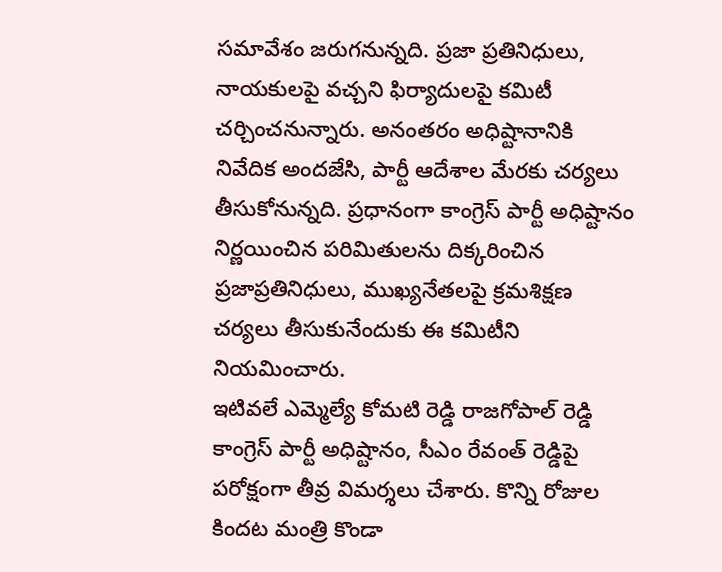సమావేశం జరుగనున్నది. ప్రజా ప్రతినిధులు, నాయకులపై వచ్చని ఫిర్యాదులపై కమిటీ చర్చించనున్నారు. అనంతరం అధిష్టానానికి నివేదిక అందజేసి, పార్టీ ఆదేశాల మేరకు చర్యలు తీసుకోనున్నది. ప్రధానంగా కాంగ్రెస్ పార్టీ అధిష్టానం నిర్ణయించిన పరిమితులను దిక్కరించిన ప్రజాప్రతినిధులు, ముఖ్యనేతలపై క్రమశిక్షణ చర్యలు తీసుకునేందుకు ఈ కమిటీని నియమించారు.
ఇటివలే ఎమ్మెల్యే కోమటి రెడ్డి రాజగోపాల్ రెడ్డి కాంగ్రెస్ పార్టీ అధిష్టానం, సీఎం రేవంత్ రెడ్డిపై పరోక్షంగా తీవ్ర విమర్శలు చేశారు. కొన్ని రోజుల కిందట మంత్రి కొండా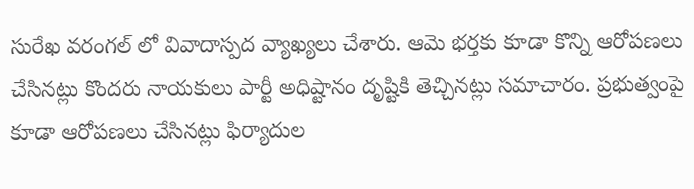సురేఖ వరంగల్ లో వివాదాస్పద వ్యాఖ్యలు చేశారు. ఆమె భర్తకు కూడా కొన్ని ఆరోపణలు చేసినట్లు కొందరు నాయకులు పార్టీ అధిష్టానం దృష్టికి తెచ్చినట్లు సమాచారం. ప్రభుత్వంపై కూడా ఆరోపణలు చేసినట్లు ఫిర్యాదుల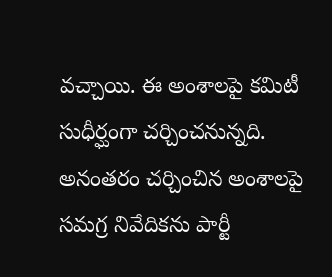వచ్చాయి. ఈ అంశాలపై కమిటీ సుధీర్ఘంగా చర్చించనున్నది. అనంతరం చర్చించిన అంశాలపై సమగ్ర నివేదికను పార్టీ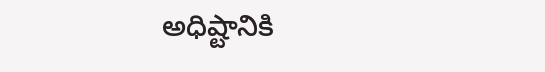అధిష్టానికి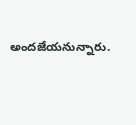అందజేయనున్నారు.